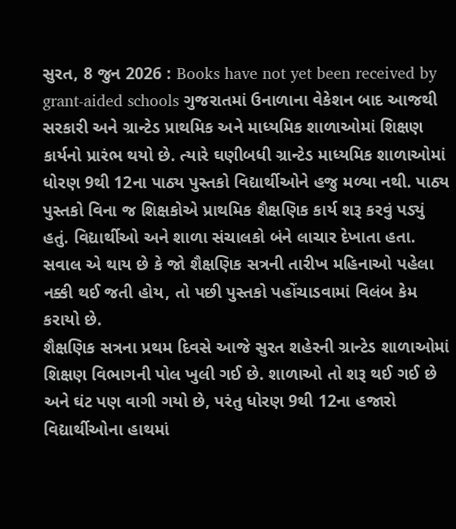સુરત, 8 જુન 2026 : Books have not yet been received by grant-aided schools ગુજરાતમાં ઉનાળાના વેકેશન બાદ આજથી સરકારી અને ગ્રાન્ટેડ પ્રાથમિક અને માધ્યમિક શાળાઓમાં શિક્ષણ કાર્યનો પ્રારંભ થયો છે. ત્યારે ઘણીબધી ગ્રાન્ટેડ માધ્યમિક શાળાઓમાં ધોરણ 9થી 12ના પાઠ્ય પુસ્તકો વિદ્યાર્થીઓને હજુ મળ્યા નથી. પાઠ્ય પુસ્તકો વિના જ શિક્ષકોએ પ્રાથમિક શૈક્ષણિક કાર્ય શરૂ કરવું પડ્યું હતું. વિદ્યાર્થીઓ અને શાળા સંચાલકો બંને લાચાર દેખાતા હતા. સવાલ એ થાય છે કે જો શૈક્ષણિક સત્રની તારીખ મહિનાઓ પહેલા નક્કી થઈ જતી હોય, તો પછી પુસ્તકો પહોંચાડવામાં વિલંબ કેમ કરાયો છે.
શૈક્ષણિક સત્રના પ્રથમ દિવસે આજે સુરત શહેરની ગ્રાન્ટેડ શાળાઓમાં શિક્ષણ વિભાગની પોલ ખુલી ગઈ છે. શાળાઓ તો શરૂ થઈ ગઈ છે અને ઘંટ પણ વાગી ગયો છે, પરંતુ ધોરણ 9થી 12ના હજારો વિદ્યાર્થીઓના હાથમાં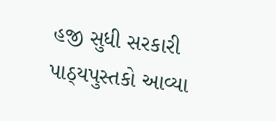હજી સુધી સરકારી પાઠ્યપુસ્તકો આવ્યા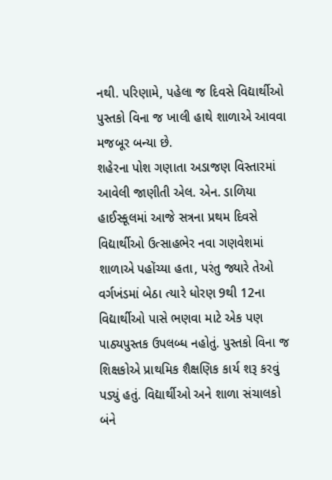નથી. પરિણામે, પહેલા જ દિવસે વિદ્યાર્થીઓ પુસ્તકો વિના જ ખાલી હાથે શાળાએ આવવા મજબૂર બન્યા છે.
શહેરના પોશ ગણાતા અડાજણ વિસ્તારમાં આવેલી જાણીતી એલ. એન. ડાળિયા હાઈસ્કૂલમાં આજે સત્રના પ્રથમ દિવસે વિદ્યાર્થીઓ ઉત્સાહભેર નવા ગણવેશમાં શાળાએ પહોંચ્યા હતા, પરંતુ જ્યારે તેઓ વર્ગખંડમાં બેઠા ત્યારે ધોરણ 9થી 12ના વિદ્યાર્થીઓ પાસે ભણવા માટે એક પણ પાઠ્યપુસ્તક ઉપલબ્ધ નહોતું. પુસ્તકો વિના જ શિક્ષકોએ પ્રાથમિક શૈક્ષણિક કાર્ય શરૂ કરવું પડ્યું હતું. વિદ્યાર્થીઓ અને શાળા સંચાલકો બંને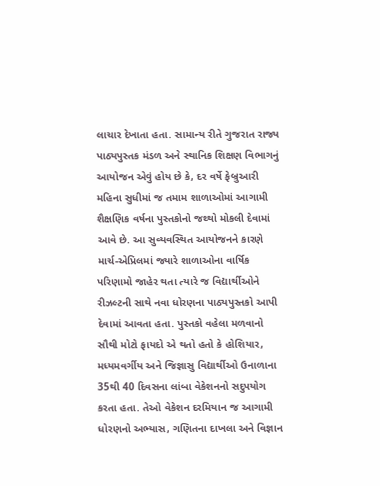લાચાર દેખાતા હતા. સામાન્ય રીતે ગુજરાત રાજ્ય પાઠ્યપુસ્તક મંડળ અને સ્થાનિક શિક્ષણ વિભાગનું આયોજન એવું હોય છે કે, દર વર્ષે ફેબ્રુઆરી મહિના સુધીમાં જ તમામ શાળાઓમાં આગામી શૈક્ષણિક વર્ષના પુસ્તકોનો જથ્થો મોકલી દેવામાં આવે છે. આ સુવ્યવસ્થિત આયોજનને કારણે માર્ચ-એપ્રિલમાં જ્યારે શાળાઓના વાર્ષિક પરિણામો જાહેર થતા ત્યારે જ વિદ્યાર્થીઓને રીઝલ્ટની સાથે નવા ધોરણના પાઠ્યપુસ્તકો આપી દેવામાં આવતા હતા. પુસ્તકો વહેલા મળવાનો સૌથી મોટો ફાયદો એ થતો હતો કે હોશિયાર, મધ્યમવર્ગીય અને જિજ્ઞાસુ વિદ્યાર્થીઓ ઉનાળાના 35થી 40 દિવસના લાંબા વેકેશનનો સદુપયોગ કરતા હતા. તેઓ વેકેશન દરમિયાન જ આગામી ધોરણનો અભ્યાસ, ગણિતના દાખલા અને વિજ્ઞાન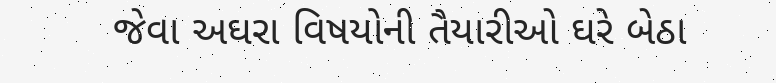જેવા અઘરા વિષયોની તૈયારીઓ ઘરે બેઠા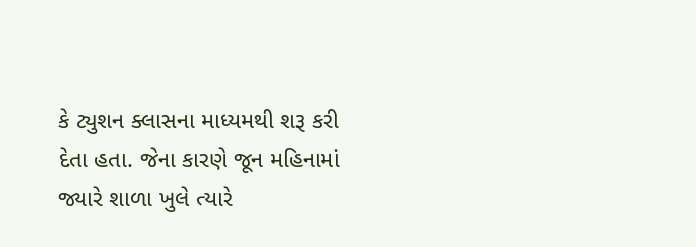કે ટ્યુશન ક્લાસના માધ્યમથી શરૂ કરી દેતા હતા. જેના કારણે જૂન મહિનામાં જ્યારે શાળા ખુલે ત્યારે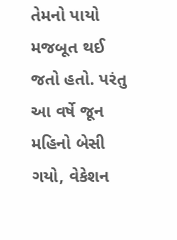તેમનો પાયો મજબૂત થઈ જતો હતો. પરંતુ આ વર્ષે જૂન મહિનો બેસી ગયો, વેકેશન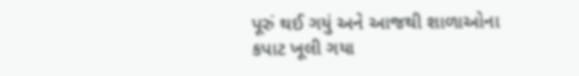પૂરું થઈ ગયું અને આજથી શાળાઓના કપાટ ખૂલી ગયા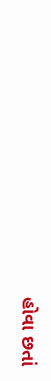હોવા છતાં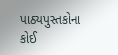પાઠ્યપુસ્તકોના કોઈ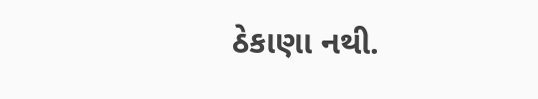ઠેકાણા નથી.